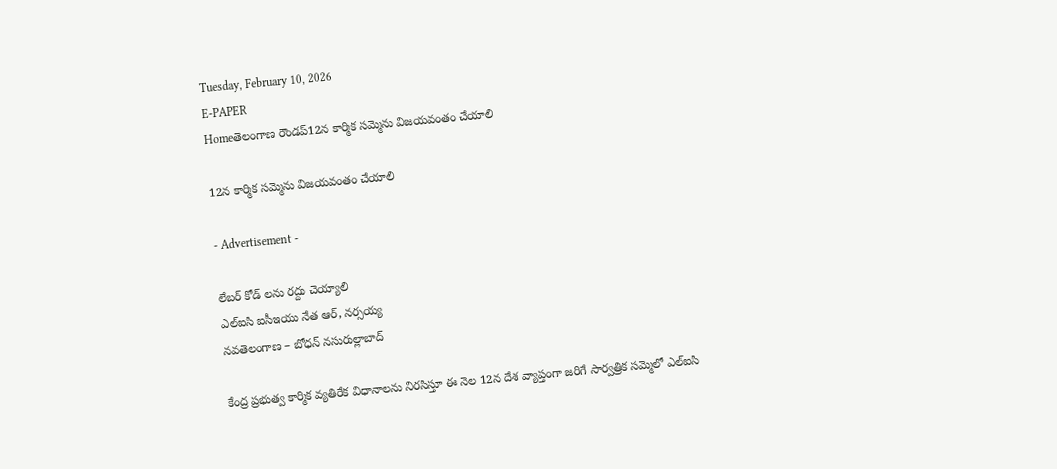Tuesday, February 10, 2026
E-PAPER
Homeతెలంగాణ రౌండప్12న కార్మిక సమ్మెను విజయవంతం చేయాలి

12న కార్మిక సమ్మెను విజయవంతం చేయాలి

- Advertisement -

లేబర్ కోడ్ లను రద్దు చెయ్యాలి
ఎల్ఐసి ఐసీఇయు నేత ఆర్, నర్సయ్య
నవతెలంగాణ – బోధన్ నసురుల్లాబాద్

కేంద్ర ప్రభుత్వ కార్మిక వ్యతిరేక విధానాలను నిరసిస్తూ ఈ నెల 12న దేశ వ్యాప్తంగా జరిగే సార్వత్రిక సమ్మెలో ఎల్ఐసి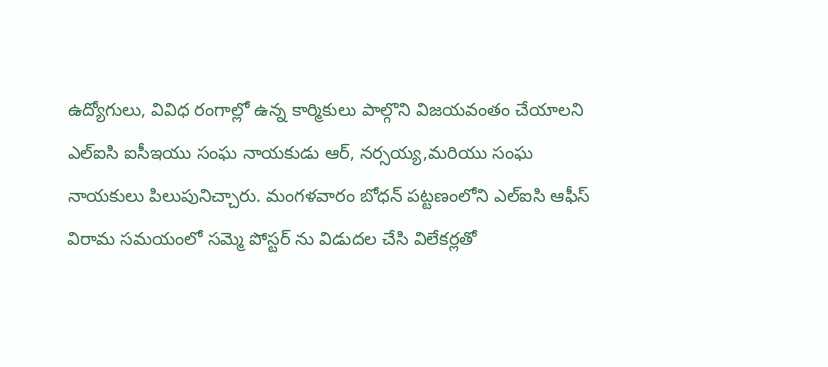ఉద్యోగులు, వివిధ రంగాల్లో ఉన్న కార్మికులు పాల్గొని విజయవంతం చేయాలని ఎల్ఐసి ఐసీఇయు సంఘ నాయకుడు ఆర్, నర్సయ్య,మరియు సంఘ నాయకులు పిలుపునిచ్చారు. మంగళవారం బోధన్ పట్టణంలోని ఎల్ఐసి ఆఫీస్ విరామ సమయంలో సమ్మె పోస్టర్ ను విడుదల చేసి విలేకర్లతో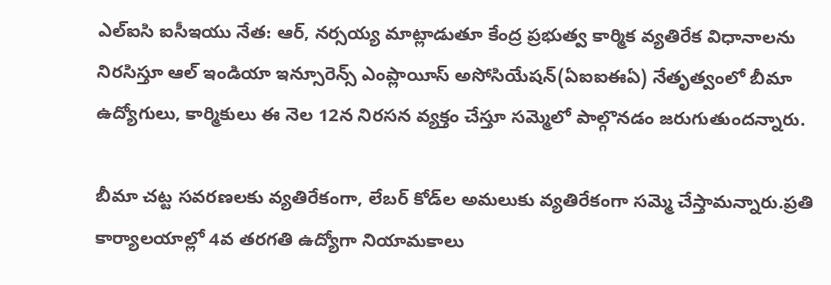ఎల్ఐసి ఐసీఇయు నేత: ఆర్, నర్సయ్య మాట్లాడుతూ కేంద్ర ప్రభుత్వ కార్మిక వ్యతిరేక విధానాలను నిరసిస్తూ ఆల్ ఇండియా ఇన్సూరెన్స్ ఎంప్లాయీస్ అసోసియేషన్(ఏఐఐఈఏ) నేతృత్వంలో బీమా ఉద్యోగులు, కార్మికులు ఈ నెల 12న నిరసన వ్యక్తం చేస్తూ సమ్మెలో పాల్గొనడం జరుగుతుందన్నారు.

బీమా చట్ట సవరణలకు వ్యతిరేకంగా, లేబర్ కోడ్‌ల అమలుకు వ్యతిరేకంగా సమ్మె చేస్తామన్నారు.ప్రతి కార్యాలయాల్లో 4వ తరగతి ఉద్యోగా నియామకాలు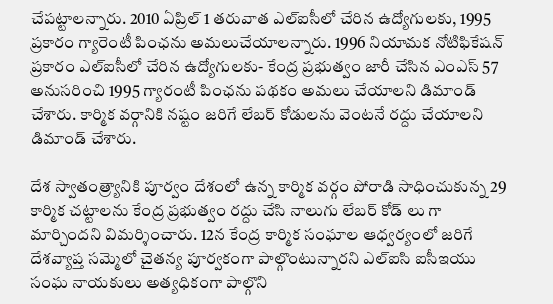చేపట్టాలన్నారు. 2010 ఏప్రిల్ 1 తరువాత ఎల్ఐసీలో చేరిన ఉద్యోగులకు, 1995 ప్రకారం గ్యారెంటీ పింఛను అమలుచేయాలన్నారు. 1996 నియామక నోటిఫికేషన్ ప్రకారం ఎల్ఐసీలో చేరిన ఉద్యోగులకు- కేంద్ర ప్రభుత్వం జారీ చేసిన ఎంఎస్‌ 57 అనుసరించి 1995 గ్యారంటీ పింఛను పథకం అమలు చేయాలని డిమాండ్ చేశారు. కార్మిక వర్గానికి నష్టం జరిగే లేబర్ కోడులను వెంటనే రద్దు చేయాలని డిమాండ్ చేశారు.

దేశ స్వాతంత్ర్యానికి పూర్వం దేశంలో ఉన్న కార్మిక వర్గం పోరాడి సాధించుకున్న 29 కార్మిక చట్టాలను కేంద్ర ప్రభుత్వం రద్దు చేసి నాలుగు లేబర్ కోడ్ లు గా మార్చిందని విమర్శించారు. 12న కేంద్ర కార్మిక సంఘాల ఆధ్వర్యంలో జరిగే దేశవ్యాప్త సమ్మెలో చైతన్య పూర్వకంగా పాల్గొంటున్నారని ఎల్ఐసి ఐసీఇయు సంఘ నాయకులు అత్యధికంగా పాల్గొని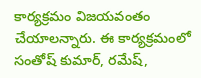కార్యక్రమం విజయవంతం చేయాలన్నారు. ఈ కార్యక్రమంలో సంతోష్ కుమార్, రమేష్,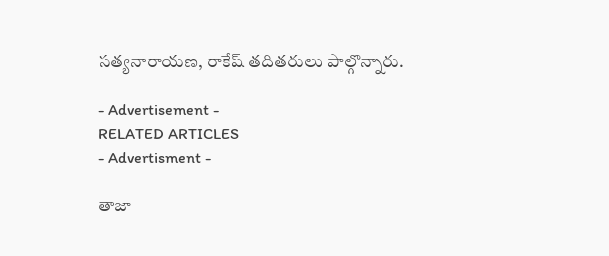సత్యనారాయణ, రాకేష్ తదితరులు పాల్గొన్నారు.

- Advertisement -
RELATED ARTICLES
- Advertisment -

తాజా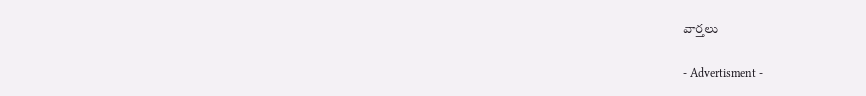వార్తలు

- Advertisment -